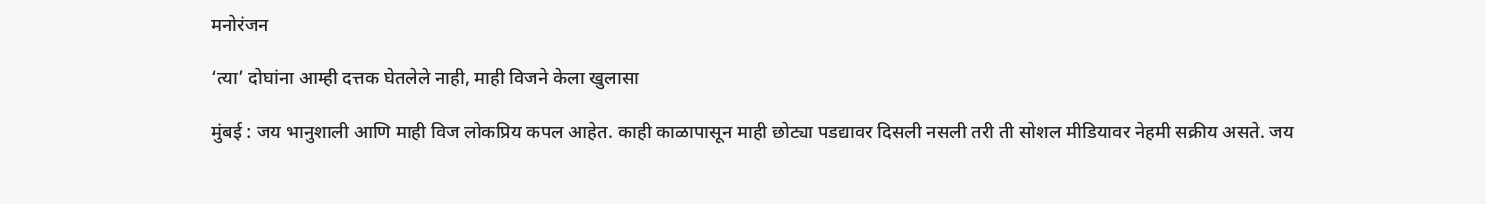मनोरंजन

‘त्या’ दोघांना आम्ही दत्तक घेतलेले नाही, माही विजने केला खुलासा

मुंबई : जय भानुशाली आणि माही विज लोकप्रिय कपल आहेत. काही काळापासून माही छोट्या पडद्यावर दिसली नसली तरी ती सोशल मीडियावर नेहमी सक्रीय असते. जय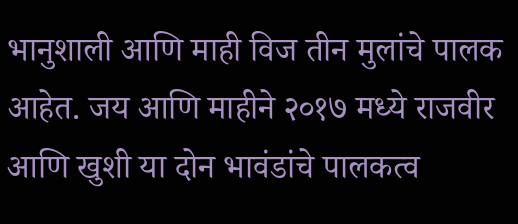भानुशाली आणि माही विज तीन मुलांचे पालक आहेत. जय आणि माहीने २०१७ मध्ये राजवीर आणि खुशी या दोन भावंडांचे पालकत्व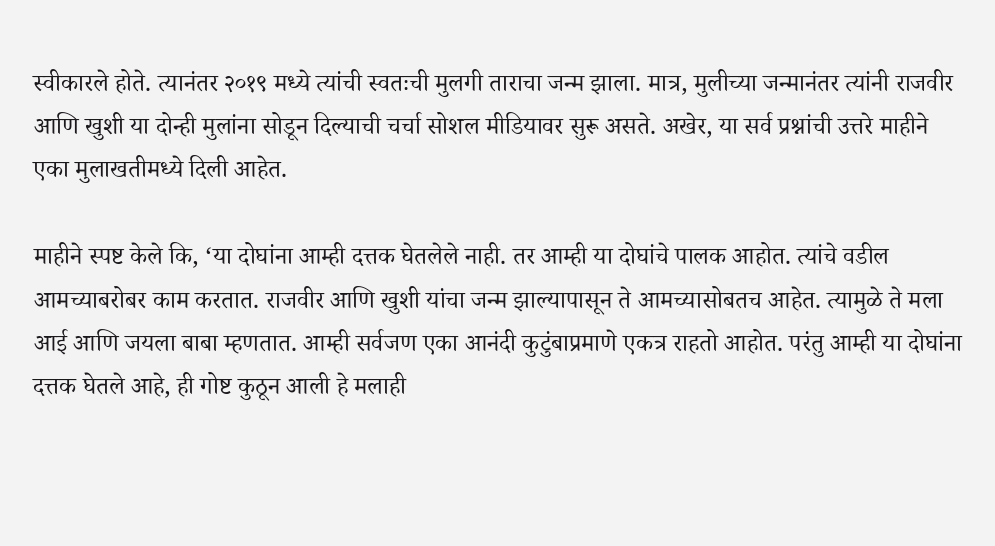स्वीकारले होते. त्यानंतर २०१९ मध्ये त्यांची स्वतःची मुलगी ताराचा जन्म झाला. मात्र, मुलीच्या जन्मानंतर त्यांनी राजवीर आणि खुशी या दोन्ही मुलांना सोडून दिल्याची चर्चा सोशल मीडियावर सुरू असते. अखेर, या सर्व प्रश्नांची उत्तरे माहीने एका मुलाखतीमध्ये दिली आहेत.

माहीने स्पष्ट केले कि, ‘या दोघांना आम्ही दत्तक घेतलेले नाही. तर आम्ही या दोघांचे पालक आहोत. त्यांचे वडील आमच्याबरोबर काम करतात. राजवीर आणि खुशी यांचा जन्म झाल्यापासून ते आमच्यासोबतच आहेत. त्यामुळे ते मला आई आणि जयला बाबा म्हणतात. आम्ही सर्वजण एका आनंदी कुटुंबाप्रमाणे एकत्र राहतो आहोत. परंतु आम्ही या दोघांना दत्तक घेतले आहे, ही गोष्ट कुठून आली हे मलाही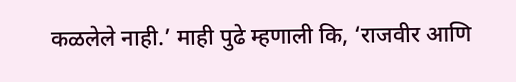कळलेले नाही.’ माही पुढे म्हणाली कि, ‘राजवीर आणि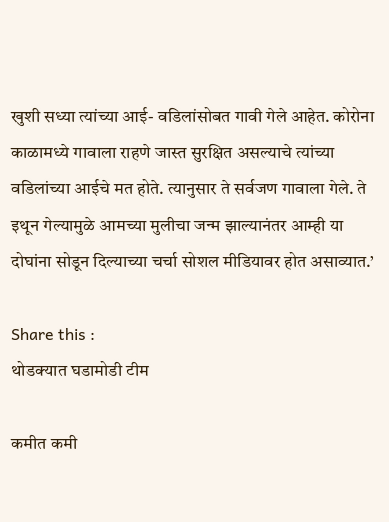खुशी सध्या त्यांच्या आई- वडिलांसोबत गावी गेले आहेत. कोरोना काळामध्ये गावाला राहणे जास्त सुरक्षित असल्याचे त्यांच्या वडिलांच्या आईचे मत होते. त्यानुसार ते सर्वजण गावाला गेले. ते इथून गेल्यामुळे आमच्या मुलीचा जन्म झाल्यानंतर आम्ही या दोघांना सोडून दिल्याच्या चर्चा सोशल मीडियावर होत असाव्यात.’

Share this :
थोडक्यात घडामोडी टीम

कमीत कमी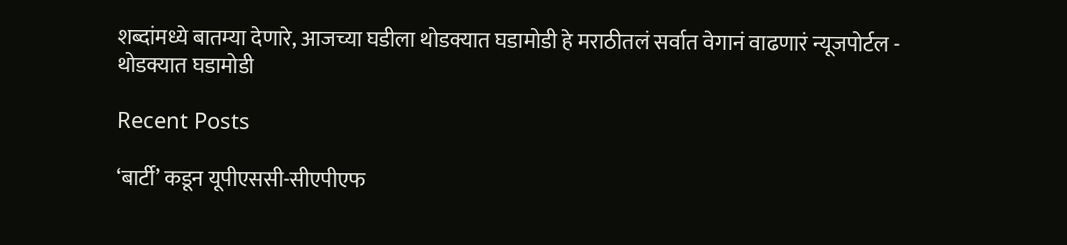शब्दांमध्ये बातम्या देणारे, आजच्या घडीला थोडक्यात घडामोडी हे मराठीतलं सर्वात वेगानं वाढणारं न्यूजपोर्टल - थोडक्यात घडामोडी

Recent Posts

‘बार्टी’ कडून यूपीएससी-सीएपीएफ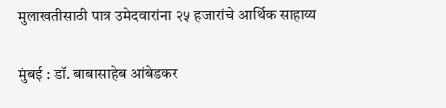मुलाखतीसाठी पात्र उमेदवारांना २५ हजारांचे आर्थिक साहाय्य

मुंबई : डॉ. बाबासाहेब आंबेडकर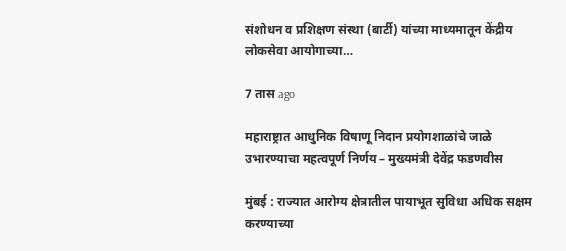संशोधन व प्रशिक्षण संस्था (बार्टी) यांच्या माध्यमातून केंद्रीय लोकसेवा आयोगाच्या…

7 तास ago

महाराष्ट्रात आधुनिक विषाणू निदान प्रयोगशाळांचे जाळे उभारण्याचा महत्वपूर्ण निर्णय – मुख्यमंत्री देवेंद्र फडणवीस

मुंबई : राज्यात आरोग्य क्षेत्रातील पायाभूत सुविधा अधिक सक्षम करण्याच्या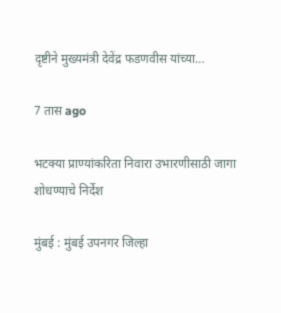दृष्टीने मुख्यमंत्री देवेंद्र फडणवीस यांच्या…

7 तास ago

भटक्या प्राण्यांकरिता निवारा उभारणीसाठी जागा शोधण्याचे निर्देश

मुंबई : मुंबई उपनगर जिल्हा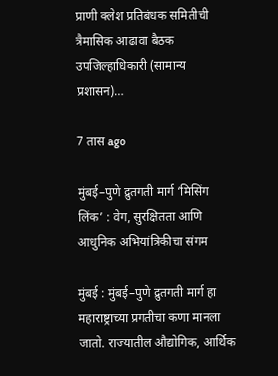प्राणी क्लेश प्रतिबंधक समितीची त्रैमासिक आढावा बैठक उपजिल्हाधिकारी (सामान्य प्रशासन)…

7 तास ago

मुंबई–पुणे द्रुतगती मार्ग ‘मिसिंग लिंक’ : वेग, सुरक्षितता आणि आधुनिक अभियांत्रिकीचा संगम

मुंबई : मुंबई–पुणे द्रुतगती मार्ग हा महाराष्ट्राच्या प्रगतीचा कणा मानला जातो. राज्यातील औद्योगिक, आर्थिक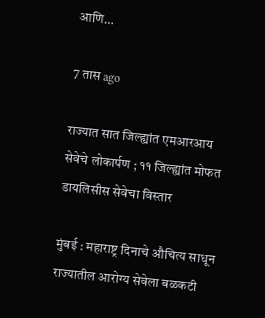आणि…

7 तास ago

राज्यात सात जिल्ह्यांत एमआरआय सेवेचे लोकार्पण ; ११ जिल्ह्यांत मोफत डायलिसीस सेवेचा विस्तार

मुंबई : महाराष्ट्र दिनाचे औचित्य साधून राज्यातील आरोग्य सेवेला बळकटी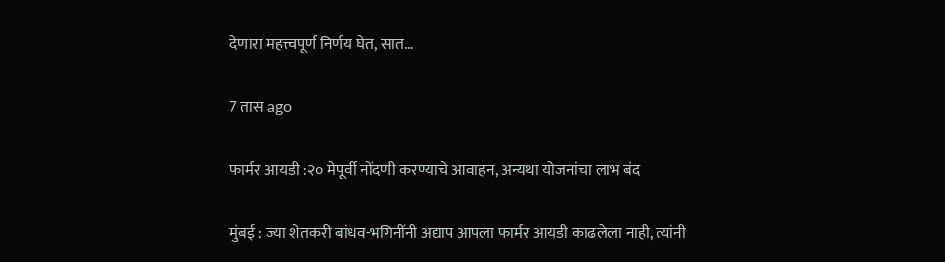देणारा महत्त्वपूर्ण निर्णय घेत, सात…

7 तास ago

फार्मर आयडी :२० मेपूर्वी नोंदणी करण्याचे आवाहन, अन्यथा योजनांचा लाभ बंद

मुंबई : ज्या शेतकरी बांधव-भगिनींनी अद्याप आपला फार्मर आयडी काढलेला नाही, त्यांनी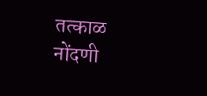तत्काळ नोंदणी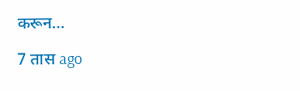करून…

7 तास ago